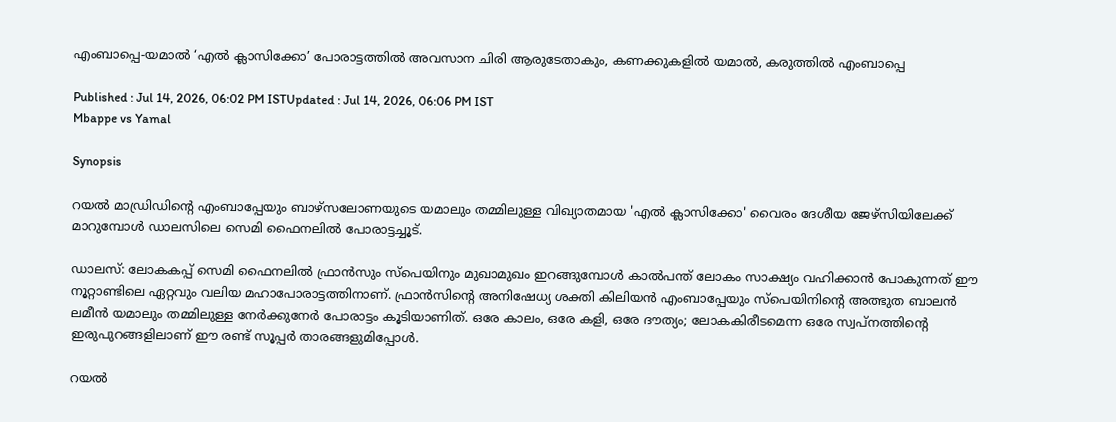എംബാപ്പെ-യമാൽ ‘എൽ ക്ലാസിക്കോ’ പോരാട്ടത്തില്‍ അവസാന ചിരി ആരുടേതാകും, കണക്കുകളില്‍ യമാല്‍, കരുത്തില്‍ എംബാപ്പെ

Published : Jul 14, 2026, 06:02 PM ISTUpdated : Jul 14, 2026, 06:06 PM IST
Mbappe vs Yamal

Synopsis

റയൽ മാഡ്രിഡിന്‍റെ എംബാപ്പേയും ബാഴ്സലോണയുടെ യമാലും തമ്മിലുള്ള വിഖ്യാതമായ 'എൽ ക്ലാസിക്കോ' വൈരം ദേശീയ ജേഴ്സിയിലേക്ക് മാറുമ്പോൾ ഡാലസിലെ സെമി ഫൈനലിൽ പോരാട്ടച്ചൂട്.

ഡാലസ്: ലോകകപ്പ് സെമി ഫൈനലിൽ ഫ്രാൻസും സ്പെയിനും മുഖാമുഖം ഇറങ്ങുമ്പോൾ കാൽപന്ത് ലോകം സാക്ഷ്യം വഹിക്കാൻ പോകുന്നത് ഈ നൂറ്റാണ്ടിലെ ഏറ്റവും വലിയ മഹാപോരാട്ടത്തിനാണ്. ഫ്രാൻസിന്‍റെ അനിഷേധ്യ ശക്തി കിലിയൻ എംബാപ്പേയും സ്പെയിനിന്‍റെ അത്ഭുത ബാലൻ ലമീൻ യമാലും തമ്മിലുള്ള നേർക്കുനേർ പോരാട്ടം കൂടിയാണിത്. ഒരേ കാലം, ഒരേ കളി, ഒരേ ദൗത്യം; ലോകകിരീടമെന്ന ഒരേ സ്വപ്നത്തിന്റെ ഇരുപുറങ്ങളിലാണ് ഈ രണ്ട് സൂപ്പർ താരങ്ങളുമിപ്പോൾ.

റയൽ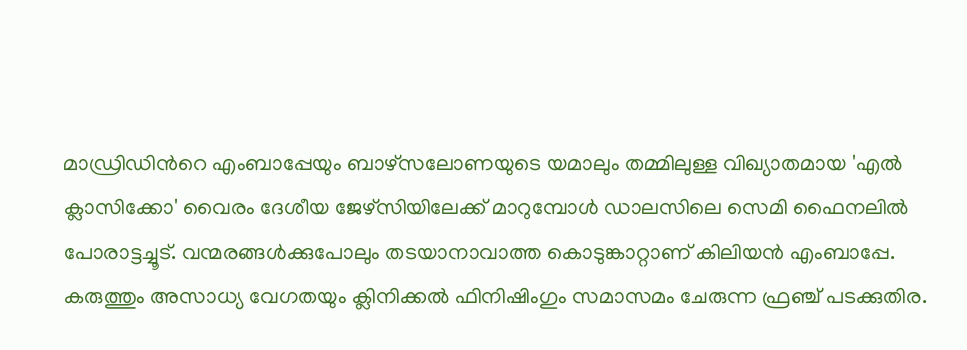മാഡ്രിഡിന്‍റെ എംബാപ്പേയും ബാഴ്സലോണയുടെ യമാലും തമ്മിലുള്ള വിഖ്യാതമായ 'എൽ ക്ലാസിക്കോ' വൈരം ദേശീയ ജേഴ്സിയിലേക്ക് മാറുമ്പോൾ ഡാലസിലെ സെമി ഫൈനലിൽ പോരാട്ടച്ചൂട്. വന്മരങ്ങൾക്കുപോലും തടയാനാവാത്ത കൊടുങ്കാറ്റാണ് കിലിയൻ എംബാപ്പേ. കരുത്തും അസാധ്യ വേഗതയും ക്ലിനിക്കൽ ഫിനിഷിംഗും സമാസമം ചേരുന്ന ഫ്രഞ്ച് പടക്കുതിര.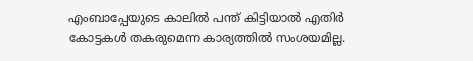എംബാപ്പേയുടെ കാലിൽ പന്ത് കിട്ടിയാൽ എതിർ കോട്ടകൾ തകരുമെന്ന കാര്യത്തിൽ സംശയമില്ല.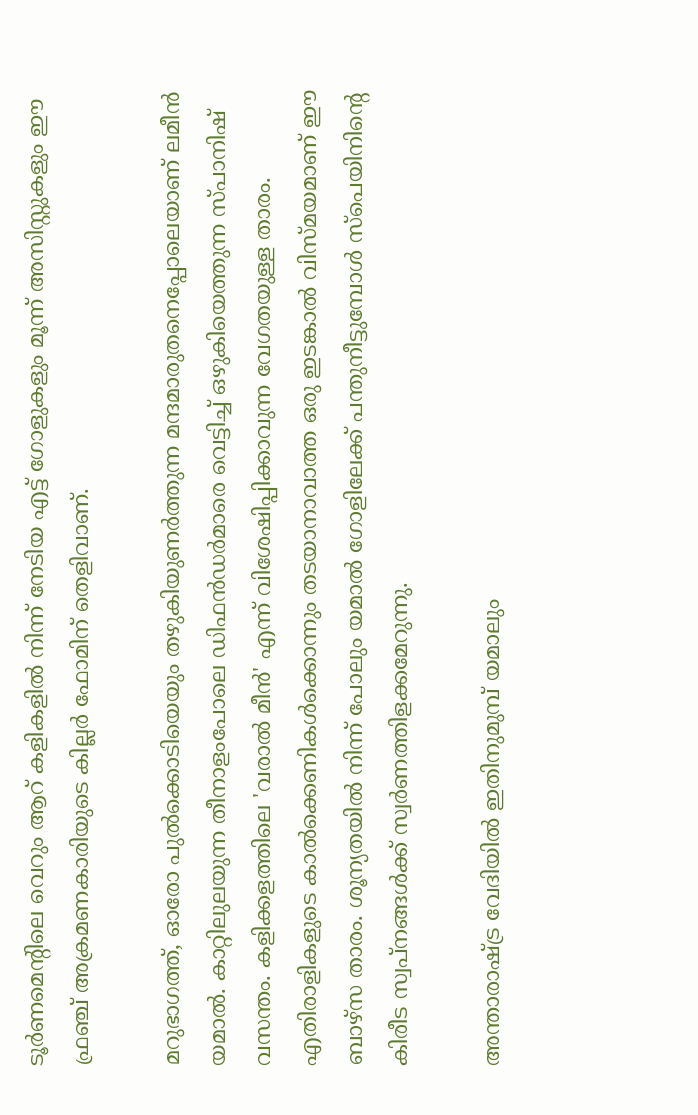ടൂർണമെന്‍റിലെ വെറും ആറ് കളികളിൽ നിന്ന് നേടിയ എട്ട് ഗോളുകളും മൂന്ന് അസിസ്റ്റുകളും ഈ ഫ്രഞ്ച് അക്രമണകാരിയുടെ കില്ലർ ഫോമിന് തെളിവാണ്.

മറുഭാഗത്ത്, ഓരോ പുൽക്കൊടിയെയും തഴുകിയുണർത്തുന്ന മന്ദമാരുതനെപ്പോലെയാണ് ലമീൻ യമാൽ. കാറ്റിലുലയുന്ന തീനാളംപോലെ ഡിഫൻഡർമാരെ വെട്ടിച്ച് ഒഴുകിയെത്തുന്ന സ്പാനിഷ് വസന്തം. കളിക്കളത്തിലെ 'വരാൽ മീൻ' എന്ന് വിശേഷിപ്പിക്കാവുന്ന വേഗതയുള്ള താരം. എതിരാളികളുടെ കാൽക്കെണികൾക്കൊന്നും തടയാനാവാത്ത ഒരു ഇടങ്കാൽ വിസ്മയമാണ് ഈ ബാഴ്സ താരം. ശൂന്യതയിൽ നിന്ന് പോലും യമാൽ ഗോളിലേക്ക് പന്തുനീട്ടുമ്പോൾ സ്പെയിനിന്‍റെ കിരീട സ്വപ്നങ്ങൾക്ക് സ്വർണത്തിളക്കമേറുന്നു.

അന്താരാഷ്ട്ര വേദിയിൽ ഇതിനുമുമ്പ് യമാലും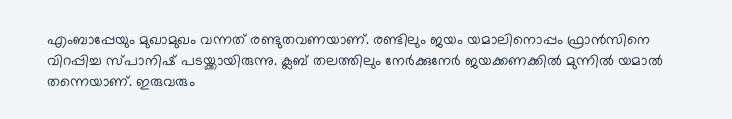എംബാപ്പേയും മുഖാമുഖം വന്നത് രണ്ടുതവണയാണ്. രണ്ടിലും ജയം യമാലിനൊപ്പം ഫ്രാൻസിനെ വിറപ്പിച്ച സ്പാനിഷ് പടയ്ക്കായിരുന്നു. ക്ലബ് തലത്തിലും നേർക്കുനേർ ജയക്കണക്കിൽ മുന്നിൽ യമാൽ തന്നെയാണ്. ഇരുവരും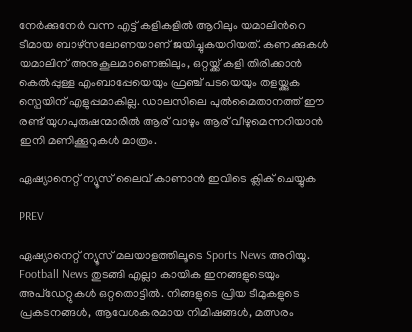നേർക്കുനേർ വന്ന എട്ട് കളികളിൽ ആറിലും യമാലിന്‍റെ ടീമായ ബാഴ്സലോണയാണ് ജയിച്ചുകയറിയത്. കണക്കുകൾ യമാലിന് അനുകൂലമാണെങ്കിലും, ഒറ്റയ്ക്ക് കളി തിരിക്കാൻ കെൽപ്പുള്ള എംബാപ്പേയെയും ഫ്രഞ്ച് പടയെയും തളയ്ക്കുക സ്പെയിന് എളുപ്പമാകില്ല. ഡാലസിലെ പുൽമൈതാനത്ത് ഈ രണ്ട് യുഗപുരുഷന്മാരിൽ ആര് വാഴും ആര് വീഴുമെന്നറിയാൻ ഇനി മണിക്കൂറുകള്‍ മാത്രം.

ഏഷ്യാനെറ്റ് ന്യൂസ് ലൈവ് കാണാന്‍ ഇവിടെ ക്ലിക് ചെയ്യുക

PREV

ഏഷ്യാനെറ്റ് ന്യൂസ് മലയാളത്തിലൂടെ Sports News അറിയൂ.  Football News തുടങ്ങി എല്ലാ കായിക ഇനങ്ങളുടെയും അപ്‌ഡേറ്റുകൾ ഒറ്റതൊട്ടിൽ. നിങ്ങളുടെ പ്രിയ ടീമുകളുടെ പ്രകടനങ്ങൾ, ആവേശകരമായ നിമിഷങ്ങൾ, മത്സരം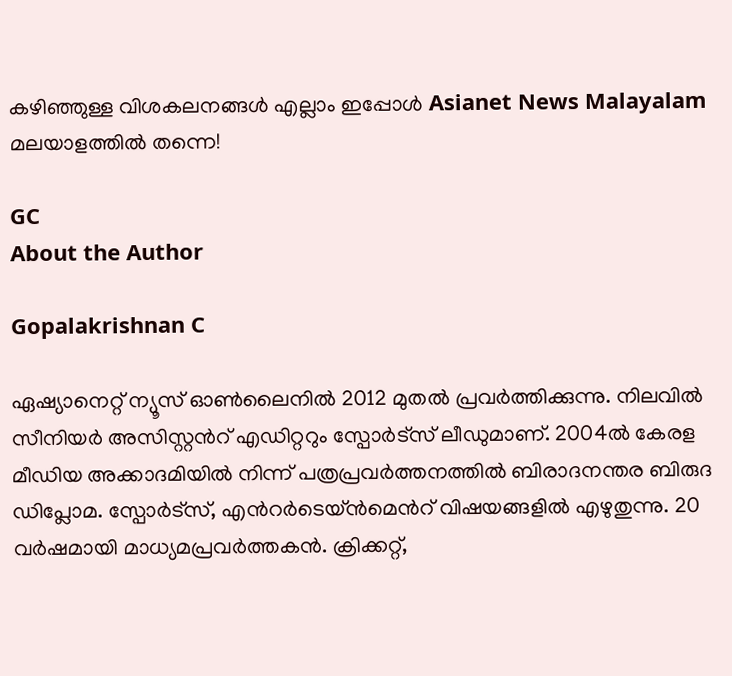കഴിഞ്ഞുള്ള വിശകലനങ്ങൾ എല്ലാം ഇപ്പോൾ Asianet News Malayalam മലയാളത്തിൽ തന്നെ!

GC
About the Author

Gopalakrishnan C

ഏഷ്യാനെറ്റ് ന്യൂസ് ഓണ്‍ലൈനില്‍ 2012 മുതല്‍ പ്രവര്‍ത്തിക്കുന്നു. നിലവില്‍ സീനിയര്‍ അസിസ്റ്റന്‍റ് എഡിറ്ററും സ്പോർട്സ് ലീഡുമാണ്. 2004ൽ കേരള മീഡിയ അക്കാദമിയില്‍ നിന്ന് പത്രപ്രവര്‍ത്തനത്തില്‍ ബിരാദനന്തര ബിരുദ ഡിപ്ലോമ. സ്പോര്‍ട്സ്, എന്‍റര്‍ടെയ്ൻമെന്‍റ് വിഷയങ്ങളില്‍ എഴുതുന്നു. 20 വര്‍ഷമായി മാധ്യമപ്രവര്‍ത്തകൻ. ക്രിക്കറ്റ്,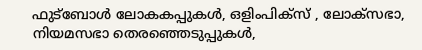ഫുട്ബോള്‍ ലോകകപ്പുകൾ, ഒളിംപിക്സ് , ലോക്സഭാ, നിയമസഭാ തെരഞ്ഞെടുപ്പുകള്‍,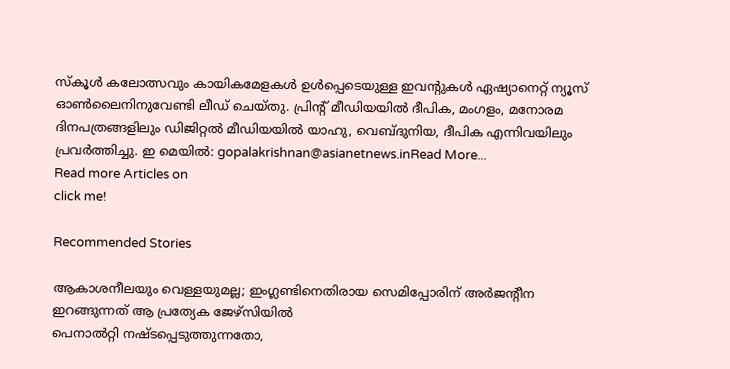സ്കൂള്‍ കലോത്സവും കായികമേളകള്‍ ഉള്‍പ്പെടെയുള്ള ഇവന്‍റുകള്‍ ഏഷ്യാനെറ്റ് ന്യൂസ് ഓണ്‍ലൈനിനുവേണ്ടി ലീഡ് ചെയ്തു. പ്രിന്‍റ് മീഡിയയില്‍ ദീപിക, മംഗളം, മനോരമ ദിനപത്രങ്ങളിലും ഡിജിറ്റൽ മീഡിയയില്‍ യാഹു, വെബ്ദുനിയ, ദീപിക എന്നിവയിലും പ്രവര്‍ത്തിച്ചു. ഇ മെയില്‍: gopalakrishnan@asianetnews.inRead More...
Read more Articles on
click me!

Recommended Stories

ആകാശനീലയും വെള്ളയുമല്ല; ഇംഗ്ലണ്ടിനെതിരായ സെമിപ്പോരിന് അർജന്‍റീന ഇറങ്ങുന്നത് ആ പ്രത്യേക ജേഴ്സിയിൽ
പെനാൽറ്റി നഷ്ടപ്പെടുത്തുന്നതോ,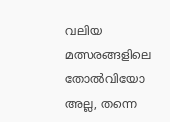വലിയ മത്സരങ്ങളിലെ തോൽവിയോ അല്ല, തന്നെ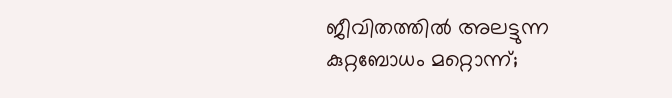ജീവിതത്തിൽ അലട്ടുന്ന കുറ്റബോധം മറ്റൊന്ന്;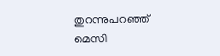തുറന്നുപറഞ്ഞ് മെസി